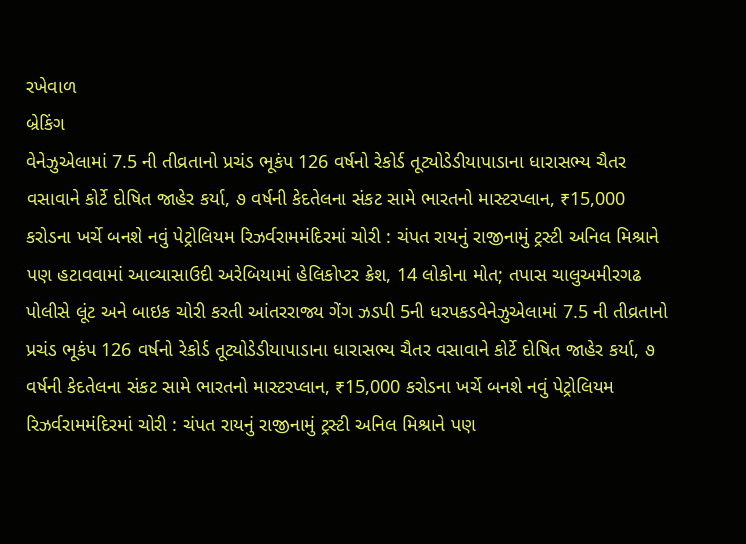રખેવાળ
બ્રેકિંગ
વેનેઝુએલામાં 7.5 ની તીવ્રતાનો પ્રચંડ ભૂકંપ 126 વર્ષનો રેકોર્ડ તૂટ્યોડેડીયાપાડાના ધારાસભ્ય ચૈતર વસાવાને કોર્ટે દોષિત જાહેર કર્યા, ૭ વર્ષની કેદતેલના સંકટ સામે ભારતનો માસ્ટરપ્લાન, ₹15,000 કરોડના ખર્ચે બનશે નવું પેટ્રોલિયમ રિઝર્વરામમંદિરમાં ચોરી : ચંપત રાયનું રાજીનામું ટ્રસ્ટી અનિલ મિશ્રાને પણ હટાવવામાં આવ્યાસાઉદી અરેબિયામાં હેલિકોપ્ટર ક્રેશ, 14 લોકોના મોત; તપાસ ચાલુઅમીરગઢ પોલીસે લૂંટ અને બાઇક ચોરી કરતી આંતરરાજ્ય ગેંગ ઝડપી 5ની ધરપકડવેનેઝુએલામાં 7.5 ની તીવ્રતાનો પ્રચંડ ભૂકંપ 126 વર્ષનો રેકોર્ડ તૂટ્યોડેડીયાપાડાના ધારાસભ્ય ચૈતર વસાવાને કોર્ટે દોષિત જાહેર કર્યા, ૭ વર્ષની કેદતેલના સંકટ સામે ભારતનો માસ્ટરપ્લાન, ₹15,000 કરોડના ખર્ચે બનશે નવું પેટ્રોલિયમ રિઝર્વરામમંદિરમાં ચોરી : ચંપત રાયનું રાજીનામું ટ્રસ્ટી અનિલ મિશ્રાને પણ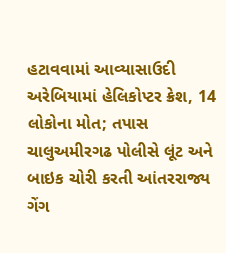હટાવવામાં આવ્યાસાઉદી અરેબિયામાં હેલિકોપ્ટર ક્રેશ, 14 લોકોના મોત; તપાસ ચાલુઅમીરગઢ પોલીસે લૂંટ અને બાઇક ચોરી કરતી આંતરરાજ્ય ગેંગ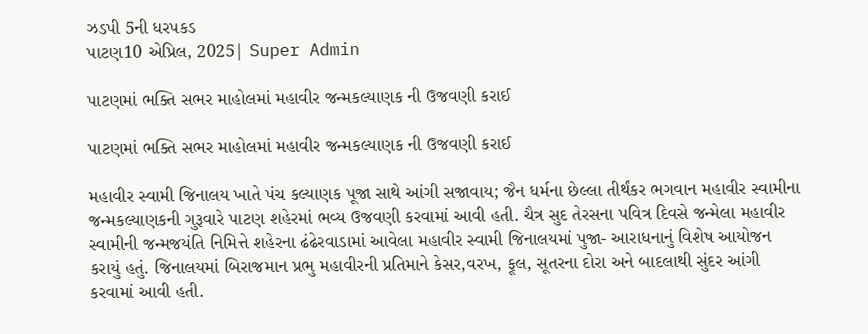ઝડપી 5ની ધરપકડ
પાટણ10 એપ્રિલ, 2025| Super Admin

પાટણમાં ભક્તિ સભર માહોલમાં મહાવીર જન્મકલ્યાણક ની ઉજવણી કરાઈ

પાટણમાં ભક્તિ સભર માહોલમાં મહાવીર જન્મકલ્યાણક ની ઉજવણી કરાઈ

મહાવીર સ્વામી જિનાલય ખાતે પંચ કલ્યાણક પૂજા સાથે આંગી સજાવાય; જૈન ધર્મના છેલ્લા તીર્થંકર ભગવાન મહાવીર સ્વામીના જન્મકલ્યાણકની ગુરૂવારે પાટણ શહેરમાં ભવ્ય ઉજવણી કરવામાં આવી હતી. ચૈત્ર સુદ તેરસના પવિત્ર દિવસે જન્મેલા મહાવીર સ્વામીની જન્મજયંતિ નિમિત્તે શહેરના ઢંઢેરવાડામાં આવેલા મહાવીર સ્વામી જિનાલયમાં પુજા- આરાધનાનું વિશેષ આયોજન કરાયું હતું. જિનાલયમાં બિરાજમાન પ્રભુ મહાવીરની પ્રતિમાને કેસર,વરખ, ફૂલ, સૂતરના દોરા અને બાદલાથી સુંદર આંગી કરવામાં આવી હતી.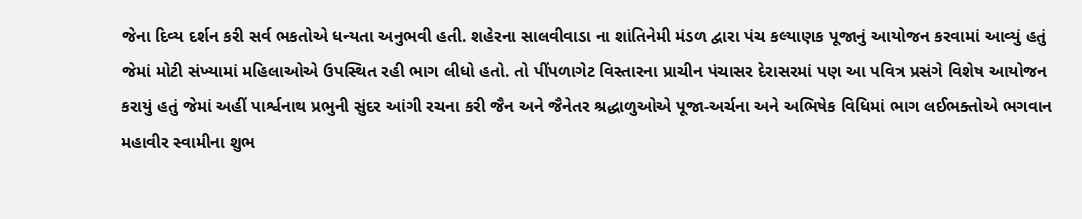જેના દિવ્ય દર્શન કરી સર્વ ભકતોએ ધન્યતા અનુભવી હતી. શહેરના સાલવીવાડા ના શાંતિનેમી મંડળ દ્વારા પંચ કલ્યાણક પૂજાનું આયોજન કરવામાં આવ્યું હતું  જેમાં મોટી સંખ્યામાં મહિલાઓએ ઉપસ્થિત રહી ભાગ લીધો હતો. તો પીંપળાગેટ વિસ્તારના પ્રાચીન પંચાસર દેરાસરમાં પણ આ પવિત્ર પ્રસંગે વિશેષ આયોજન કરાયું હતું જેમાં અહીં પાર્શ્વનાથ પ્રભુની સુંદર આંગી રચના કરી જૈન અને જૈનેતર શ્રદ્ધાળુઓએ પૂજા-અર્ચના અને અભિષેક વિધિમાં ભાગ લઈભક્તોએ ભગવાન મહાવીર સ્વામીના શુભ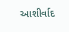આશીર્વાદ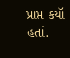પ્રાપ્ત કયૉ હતાં.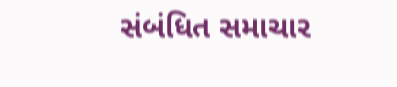સંબંધિત સમાચાર